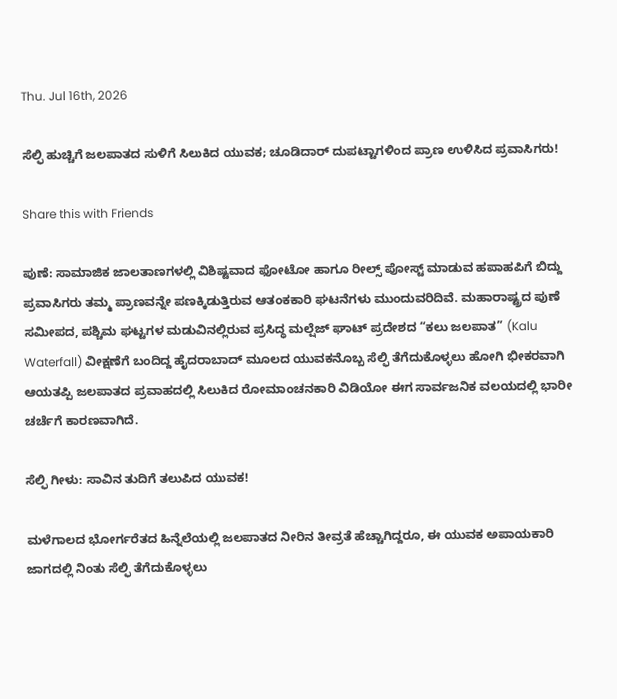Thu. Jul 16th, 2026

ಸೆಲ್ಫಿ ಹುಚ್ಚಿಗೆ ಜಲಪಾತದ ಸುಳಿಗೆ ಸಿಲುಕಿದ ಯುವಕ; ಚೂಡಿದಾರ್ ದುಪಟ್ಟಾಗಳಿಂದ ಪ್ರಾಣ ಉಳಿಸಿದ ಪ್ರವಾಸಿಗರು!

Share this with Friends

ಪುಣೆ: ಸಾಮಾಜಿಕ ಜಾಲತಾಣಗಳಲ್ಲಿ ವಿಶಿಷ್ಟವಾದ ಫೋಟೋ ಹಾಗೂ ರೀಲ್ಸ್ ಪೋಸ್ಟ್ ಮಾಡುವ ಹಪಾಹಪಿಗೆ ಬಿದ್ದು ಪ್ರವಾಸಿಗರು ತಮ್ಮ ಪ್ರಾಣವನ್ನೇ ಪಣಕ್ಕಿಡುತ್ತಿರುವ ಆತಂಕಕಾರಿ ಘಟನೆಗಳು ಮುಂದುವರಿದಿವೆ. ಮಹಾರಾಷ್ಟ್ರದ ಪುಣೆ ಸಮೀಪದ, ಪಶ್ಚಿಮ ಘಟ್ಟಗಳ ಮಡುವಿನಲ್ಲಿರುವ ಪ್ರಸಿದ್ಧ ಮಲ್ಷೆಜ್ ಘಾಟ್ ಪ್ರದೇಶದ “ಕಲು ಜಲಪಾತ” (Kalu Waterfall) ವೀಕ್ಷಣೆಗೆ ಬಂದಿದ್ದ ಹೈದರಾಬಾದ್ ಮೂಲದ ಯುವಕನೊಬ್ಬ ಸೆಲ್ಫಿ ತೆಗೆದುಕೊಳ್ಳಲು ಹೋಗಿ ಭೀಕರವಾಗಿ ಆಯತಪ್ಪಿ ಜಲಪಾತದ ಪ್ರವಾಹದಲ್ಲಿ ಸಿಲುಕಿದ ರೋಮಾಂಚನಕಾರಿ ವಿಡಿಯೋ ಈಗ ಸಾರ್ವಜನಿಕ ವಲಯದಲ್ಲಿ ಭಾರೀ ಚರ್ಚೆಗೆ ಕಾರಣವಾಗಿದೆ.

ಸೆಲ್ಫಿ ಗೀಳು: ಸಾವಿನ ತುದಿಗೆ ತಲುಪಿದ ಯುವಕ!

ಮಳೆಗಾಲದ ಭೋರ್ಗರೆತದ ಹಿನ್ನೆಲೆಯಲ್ಲಿ ಜಲಪಾತದ ನೀರಿನ ತೀವ್ರತೆ ಹೆಚ್ಚಾಗಿದ್ದರೂ, ಈ ಯುವಕ ಅಪಾಯಕಾರಿ ಜಾಗದಲ್ಲಿ ನಿಂತು ಸೆಲ್ಫಿ ತೆಗೆದುಕೊಳ್ಳಲು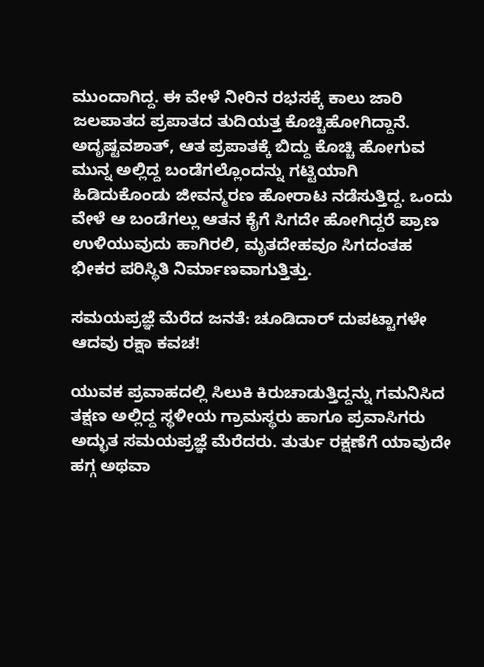ಮುಂದಾಗಿದ್ದ. ಈ ವೇಳೆ ನೀರಿನ ರಭಸಕ್ಕೆ ಕಾಲು ಜಾರಿ ಜಲಪಾತದ ಪ್ರಪಾತದ ತುದಿಯತ್ತ ಕೊಚ್ಚಿಹೋಗಿದ್ದಾನೆ. ಅದೃಷ್ಟವಶಾತ್, ಆತ ಪ್ರಪಾತಕ್ಕೆ ಬಿದ್ದು ಕೊಚ್ಚಿ ಹೋಗುವ ಮುನ್ನ ಅಲ್ಲಿದ್ದ ಬಂಡೆಗಲ್ಲೊಂದನ್ನು ಗಟ್ಟಿಯಾಗಿ ಹಿಡಿದುಕೊಂಡು ಜೀವನ್ಮರಣ ಹೋರಾಟ ನಡೆಸುತ್ತಿದ್ದ. ಒಂದು ವೇಳೆ ಆ ಬಂಡೆಗಲ್ಲು ಆತನ ಕೈಗೆ ಸಿಗದೇ ಹೋಗಿದ್ದರೆ ಪ್ರಾಣ ಉಳಿಯುವುದು ಹಾಗಿರಲಿ, ಮೃತದೇಹವೂ ಸಿಗದಂತಹ ಭೀಕರ ಪರಿಸ್ಥಿತಿ ನಿರ್ಮಾಣವಾಗುತ್ತಿತ್ತು.

ಸಮಯಪ್ರಜ್ಞೆ ಮೆರೆದ ಜನತೆ: ಚೂಡಿದಾರ್ ದುಪಟ್ಟಾಗಳೇ ಆದವು ರಕ್ಷಾ ಕವಚ!

ಯುವಕ ಪ್ರವಾಹದಲ್ಲಿ ಸಿಲುಕಿ ಕಿರುಚಾಡುತ್ತಿದ್ದನ್ನು ಗಮನಿಸಿದ ತಕ್ಷಣ ಅಲ್ಲಿದ್ದ ಸ್ಥಳೀಯ ಗ್ರಾಮಸ್ಥರು ಹಾಗೂ ಪ್ರವಾಸಿಗರು ಅದ್ಭುತ ಸಮಯಪ್ರಜ್ಞೆ ಮೆರೆದರು. ತುರ್ತು ರಕ್ಷಣೆಗೆ ಯಾವುದೇ ಹಗ್ಗ ಅಥವಾ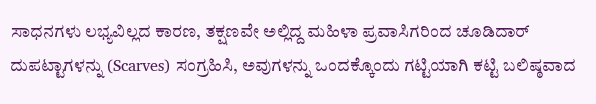ಸಾಧನಗಳು ಲಭ್ಯವಿಲ್ಲದ ಕಾರಣ, ತಕ್ಷಣವೇ ಅಲ್ಲಿದ್ದ ಮಹಿಳಾ ಪ್ರವಾಸಿಗರಿಂದ ಚೂಡಿದಾರ್ ದುಪಟ್ಟಾಗಳನ್ನು (Scarves) ಸಂಗ್ರಹಿಸಿ, ಅವುಗಳನ್ನು ಒಂದಕ್ಕೊಂದು ಗಟ್ಟಿಯಾಗಿ ಕಟ್ಟಿ ಬಲಿಷ್ಠವಾದ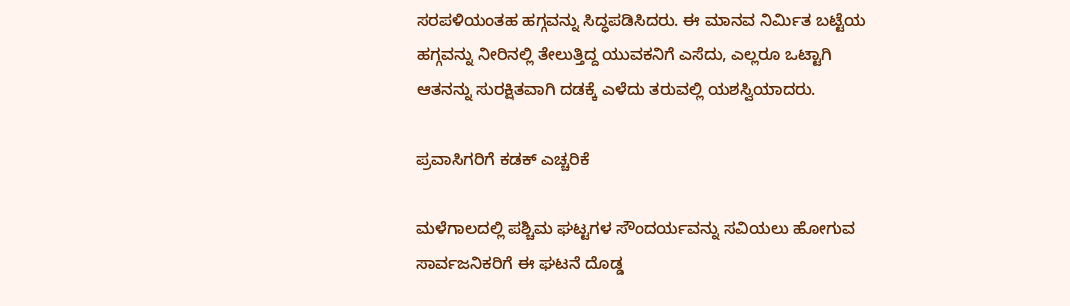ಸರಪಳಿಯಂತಹ ಹಗ್ಗವನ್ನು ಸಿದ್ಧಪಡಿಸಿದರು. ಈ ಮಾನವ ನಿರ್ಮಿತ ಬಟ್ಟೆಯ ಹಗ್ಗವನ್ನು ನೀರಿನಲ್ಲಿ ತೇಲುತ್ತಿದ್ದ ಯುವಕನಿಗೆ ಎಸೆದು, ಎಲ್ಲರೂ ಒಟ್ಟಾಗಿ ಆತನನ್ನು ಸುರಕ್ಷಿತವಾಗಿ ದಡಕ್ಕೆ ಎಳೆದು ತರುವಲ್ಲಿ ಯಶಸ್ವಿಯಾದರು.

ಪ್ರವಾಸಿಗರಿಗೆ ಕಡಕ್ ಎಚ್ಚರಿಕೆ

ಮಳೆಗಾಲದಲ್ಲಿ ಪಶ್ಚಿಮ ಘಟ್ಟಗಳ ಸೌಂದರ್ಯವನ್ನು ಸವಿಯಲು ಹೋಗುವ ಸಾರ್ವಜನಿಕರಿಗೆ ಈ ಘಟನೆ ದೊಡ್ಡ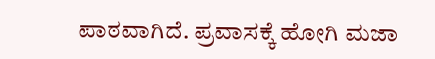ಪಾಠವಾಗಿದೆ. ಪ್ರವಾಸಕ್ಕೆ ಹೋಗಿ ಮಜಾ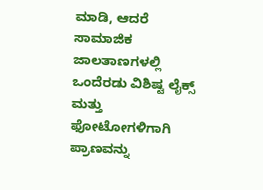ಮಾಡಿ, ಆದರೆ ಸಾಮಾಜಿಕ ಜಾಲತಾಣಗಳಲ್ಲಿ ಒಂದೆರಡು ವಿಶಿಷ್ಟ ಲೈಕ್ಸ್ ಮತ್ತು ಫೋಟೋಗಳಿಗಾಗಿ ಪ್ರಾಣವನ್ನು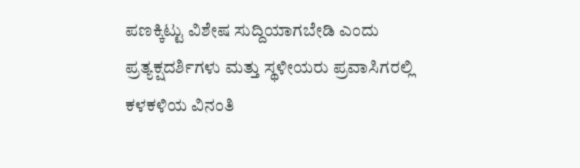ಪಣಕ್ಕಿಟ್ಟು ವಿಶೇಷ ಸುದ್ದಿಯಾಗಬೇಡಿ ಎಂದು ಪ್ರತ್ಯಕ್ಷದರ್ಶಿಗಳು ಮತ್ತು ಸ್ಥಳೀಯರು ಪ್ರವಾಸಿಗರಲ್ಲಿ ಕಳಕಳಿಯ ವಿನಂತಿ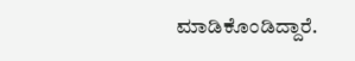ಮಾಡಿಕೊಂಡಿದ್ದಾರೆ.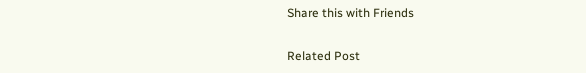Share this with Friends

Related Post